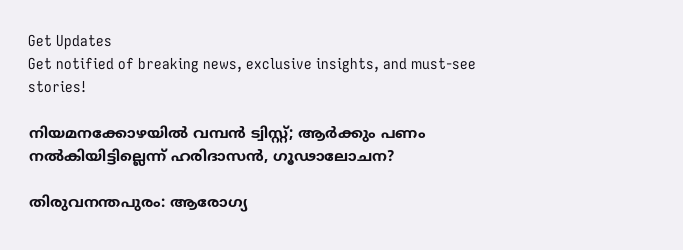Get Updates
Get notified of breaking news, exclusive insights, and must-see stories!

നിയമനക്കോഴയില്‍ വമ്പന്‍ ട്വിസ്റ്റ്; ആര്‍ക്കും പണം നല്‍കിയിട്ടില്ലെന്ന് ഹരിദാസന്‍, ഗൂഢാലോചന?

തിരുവനന്തപുരം: ആരോഗ്യ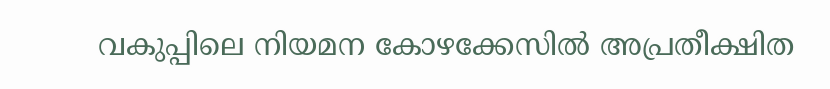വകുപ്പിലെ നിയമന കോഴക്കേസില്‍ അപ്രതീക്ഷിത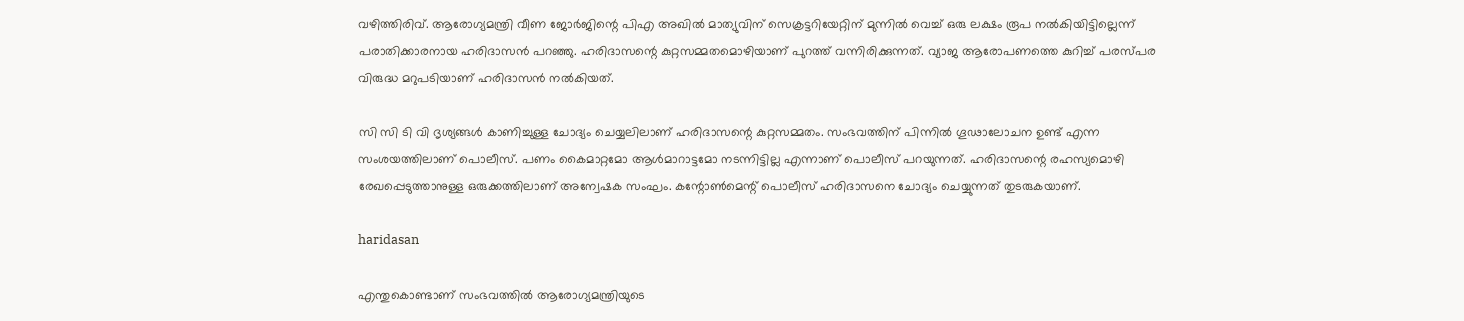വഴിത്തിരിവ്. ആരോഗ്യമന്ത്രി വീണ ജോര്‍ജിന്റെ പിഎ അഖില്‍ മാത്യുവിന് സെക്രട്ടറിയേറ്റിന് മുന്നില്‍ വെച്ച് ഒരു ലക്ഷം രൂപ നല്‍കിയിട്ടില്ലെന്ന് പരാതിക്കാരനായ ഹരിദാസന്‍ പറഞ്ഞു. ഹരിദാസന്റെ കുറ്റസമ്മതമൊഴിയാണ് പുറത്ത് വന്നിരിക്കുന്നത്. വ്യാജ ആരോപണത്തെ കുറിച്ച് പരസ്പര വിരുദ്ധ മറുപടിയാണ് ഹരിദാസന്‍ നല്‍കിയത്.

സി സി ടി വി ദൃശ്യങ്ങള്‍ കാണിച്ചുള്ള ചോദ്യം ചെയ്യലിലാണ് ഹരിദാസന്റെ കുറ്റസമ്മതം. സംഭവത്തിന് പിന്നില്‍ ഗൂഢാലോചന ഉണ്ട് എന്ന സംശയത്തിലാണ് പൊലീസ്. പണം കൈമാറ്റമോ ആള്‍മാറാട്ടമോ നടന്നിട്ടില്ല എന്നാണ് പൊലീസ് പറയുന്നത്. ഹരിദാസന്റെ രഹസ്യമൊഴി രേഖപ്പെടുത്താനുള്ള ഒരുക്കത്തിലാണ് അന്വേഷക സംഘം. കന്റോണ്‍മെന്റ് പൊലീസ് ഹരിദാസനെ ചോദ്യം ചെയ്യുന്നത് തുടരുകയാണ്.

haridasan

എന്തുകൊണ്ടാണ് സംഭവത്തില്‍ ആരോഗ്യമന്ത്രിയുടെ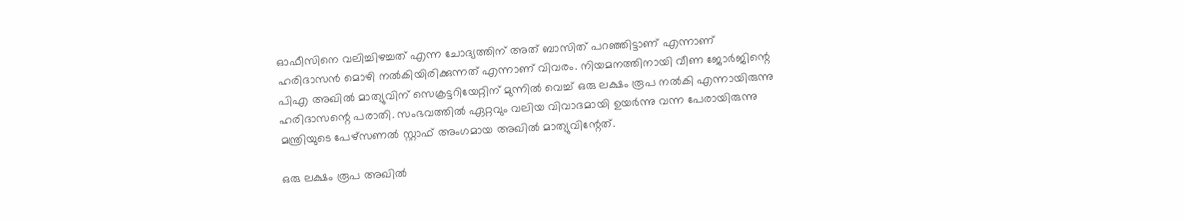ഓഫീസിനെ വലിച്ചിഴച്ചത് എന്ന ചോദ്യത്തിന് അത് ബാസിത് പറഞ്ഞിട്ടാണ് എന്നാണ് ഹരിദാസന്‍ മൊഴി നല്‍കിയിരിക്കുന്നത് എന്നാണ് വിവരം. നിയമനത്തിനായി വീണ ജോര്‍ജിന്റെ പിഎ അഖില്‍ മാത്യുവിന് സെക്രട്ടറിയേറ്റിന് മുന്നില്‍ വെച്ച് ഒരു ലക്ഷം രൂപ നല്‍കി എന്നായിരുന്നു ഹരിദാസന്റെ പരാതി. സംഭവത്തില്‍ ഏറ്റവും വലിയ വിവാദമായി ഉയര്‍ന്നു വന്ന പേരായിരുന്നു മന്ത്രിയുടെ പേഴ്സണല്‍ സ്റ്റാഫ് അംഗമായ അഖില്‍ മാത്യുവിന്റേത്.

ഒരു ലക്ഷം രൂപ അഖില്‍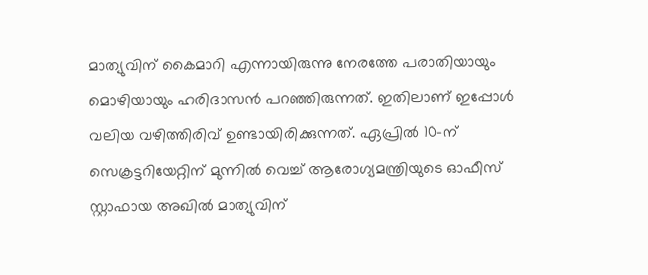മാത്യുവിന് കൈമാറി എന്നായിരുന്നു നേരത്തേ പരാതിയായും മൊഴിയായും ഹരിദാസന്‍ പറഞ്ഞിരുന്നത്. ഇതിലാണ് ഇപ്പോള്‍ വലിയ വഴിത്തിരിവ് ഉണ്ടായിരിക്കുന്നത്. ഏപ്രില്‍ 10-ന് സെക്രട്ടറിയേറ്റിന് മുന്നില്‍ വെച്ച് ആരോഗ്യമന്ത്രിയുടെ ഓഫീസ് സ്റ്റാഫായ അഖില്‍ മാത്യുവിന്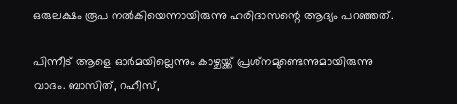ഒരുലക്ഷം രൂപ നല്‍കിയെന്നായിരുന്നു ഹരിദാസന്റെ ആദ്യം പറഞ്ഞത്.

പിന്നീട് ആളെ ഓര്‍മയില്ലെന്നും കാഴ്ചയ്ക്ക് പ്രശ്‌നമുണ്ടെന്നുമായിരുന്നു വാദം. ബാസിത്, റഹീസ്,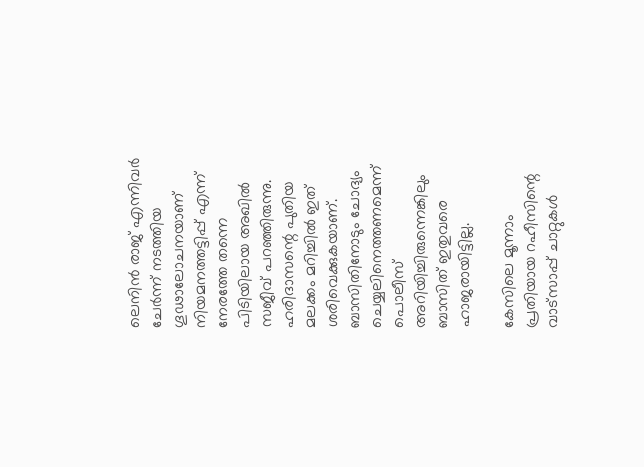ലെനിന്‍ രാജ് എന്നിവര്‍ ചേര്‍ന്ന് നടത്തിയ ഗൂഢാലോചനയാണ് നിയമനത്തട്ടിപ്പ് എന്ന് നേരത്തേ തന്നെ പിടിയിലായ അഖില്‍ സജീവ് പറഞ്ഞിരുന്നു. ഹരിദാസന്റെ പുതിയ മലക്കം മറിച്ചില്‍ ഇത് ശരിവെക്കുകയാണ്. ബാസിതിനോടും ചോദ്യം ചെയ്യലിനെത്തണമെന്ന് പൊലീസ് അറിയിച്ചിരുന്നെങ്കിലും ബാസിത് ഇതുവരെ ഹാജരായിട്ടില്ല.

കേസിലെ മൂന്നാം പ്രതിയായ റഹീസിന്റെ വാട്സാപ്പ് ചാറ്റുകള്‍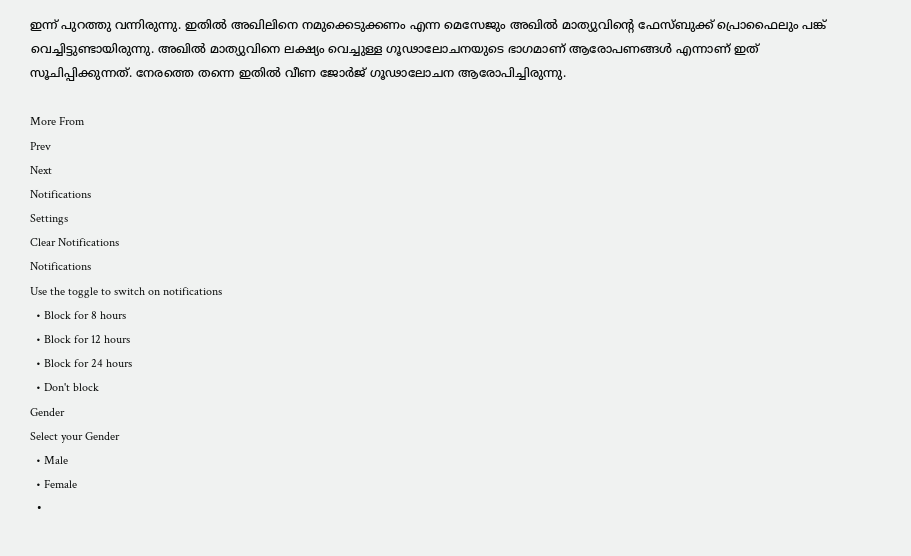ഇന്ന് പുറത്തു വന്നിരുന്നു. ഇതില്‍ അഖിലിനെ നമുക്കെടുക്കണം എന്ന മെസേജും അഖില്‍ മാത്യുവിന്റെ ഫേസ്ബുക്ക് പ്രൊഫൈലും പങ്ക് വെച്ചിട്ടുണ്ടായിരുന്നു. അഖില്‍ മാത്യുവിനെ ലക്ഷ്യം വെച്ചുള്ള ഗൂഢാലോചനയുടെ ഭാഗമാണ് ആരോപണങ്ങള്‍ എന്നാണ് ഇത് സൂചിപ്പിക്കുന്നത്. നേരത്തെ തന്നെ ഇതില്‍ വീണ ജോര്‍ജ് ഗൂഢാലോചന ആരോപിച്ചിരുന്നു.

More From
Prev
Next
Notifications
Settings
Clear Notifications
Notifications
Use the toggle to switch on notifications
  • Block for 8 hours
  • Block for 12 hours
  • Block for 24 hours
  • Don't block
Gender
Select your Gender
  • Male
  • Female
  •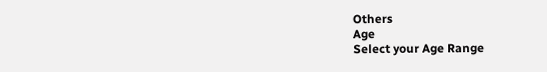Others
Age
Select your Age Range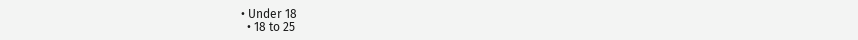• Under 18
  • 18 to 25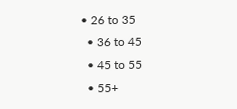• 26 to 35
  • 36 to 45
  • 45 to 55
  • 55+